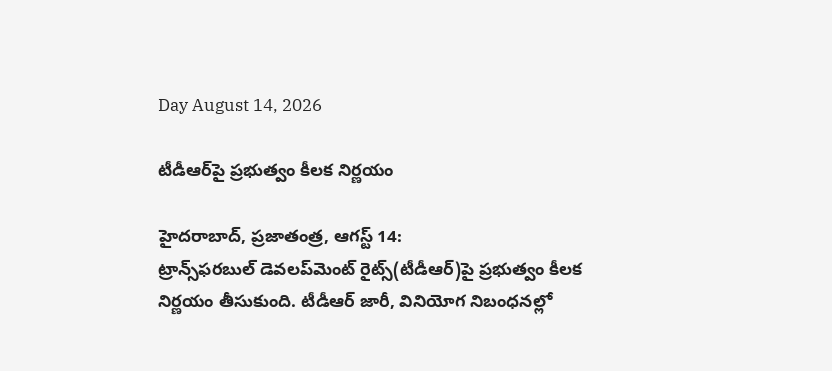Day August 14, 2026

టీడీఆర్‌పై ప్రభుత్వం కీలక నిర్ణయం

హైదరాబాద్‌, ప్రజాతంత్ర, ఆగస్ట్ 14: ట్రాన్స్‌ఫరబుల్‌ ‌డెవలప్‌మెంట్‌ ‌రైట్స్(టీడీఆర్‌)పై ప్రభుత్వం కీలక నిర్ణయం తీసుకుంది. టీడీఆర్‌ ‌జారీ, వినియోగ నిబంధనల్లో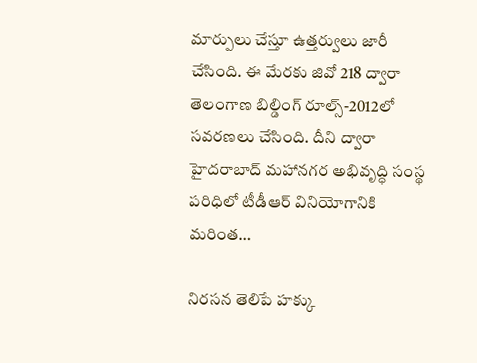మార్పులు చేస్తూ ఉత్తర్వులు జారీ చేసింది. ఈ మేరకు జివో 218 ద్వారా తెలంగాణ బిల్డింగ్‌ ‌రూల్స్-2012లో సవరణలు చేసింది. దీని ద్వారా హైదరాబాద్‌ ‌మహానగర అభివృద్ధి సంస్థ పరిధిలో టీడీఆర్‌ ‌వినియోగానికి మరింత…

నిరసన తెలిపే హక్కు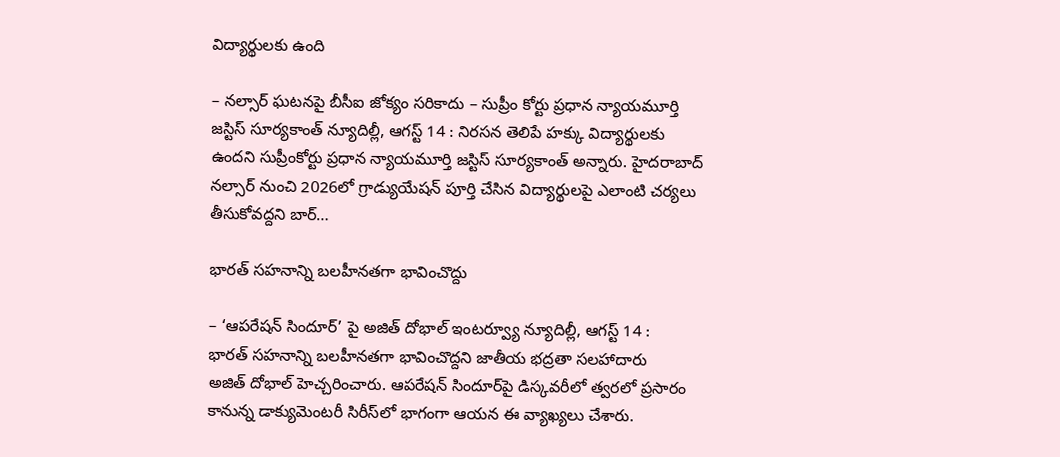విద్యార్థులకు ఉంది

– నల్సార్‌ ‌ఘటనపై బీసీఐ జోక్యం సరికాదు – సుప్రీం కోర్టు ప్రధాన న్యాయమూర్తి జస్టిస్‌ ‌సూర్యకాంత్‌ ‌న్యూదిల్లీ, ఆగస్ట్ 14 : నిరసన తెలిపే హక్కు విద్యార్థులకు ఉందని సుప్రీంకోర్టు ప్రధాన న్యాయమూర్తి జస్టిస్‌ ‌సూర్యకాంత్‌ అన్నారు. హైదరాబాద్‌ నల్సార్‌ ‌నుంచి 2026లో గ్రాడ్యుయేషన్‌ ‌పూర్తి చేసిన విద్యార్థులపై ఎలాంటి చర్యలు తీసుకోవద్దని బార్‌…

భారత్‌ ‌సహనాన్ని బలహీనతగా భావించొద్దు

– ‘ఆపరేషన్‌ ‌సిందూర్‌’ పై అజిత్‌ దోభాల్‌ ఇం‌టర్వ్యూ ‌న్యూదిల్లీ, ఆగస్ట్ 14 : భారత్‌ ‌సహనాన్ని బలహీనతగా భావించొద్దని జాతీయ భద్రతా సలహాదారు అజిత్‌ ‌దోభాల్‌ ‌హెచ్చరించారు. ఆపరేషన్‌ ‌సిందూర్‌పై డిస్కవరీలో త్వరలో ప్రసారం కానున్న డాక్యుమెంటరీ సిరీస్‌లో భాగంగా ఆయన ఈ వ్యాఖ్యలు చేశారు.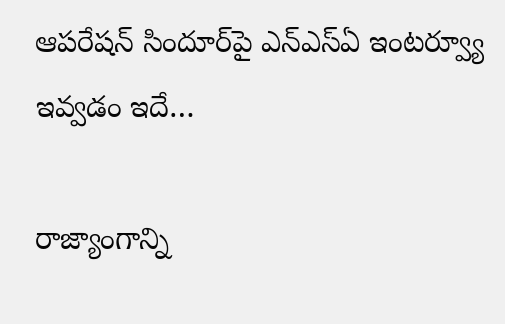ఆపరేషన్‌ ‌సిందూర్‌పై ఎన్‌ఎస్‌ఏ ఇం‌టర్వ్యూ ఇవ్వడం ఇదే…

రాజ్యాంగాన్ని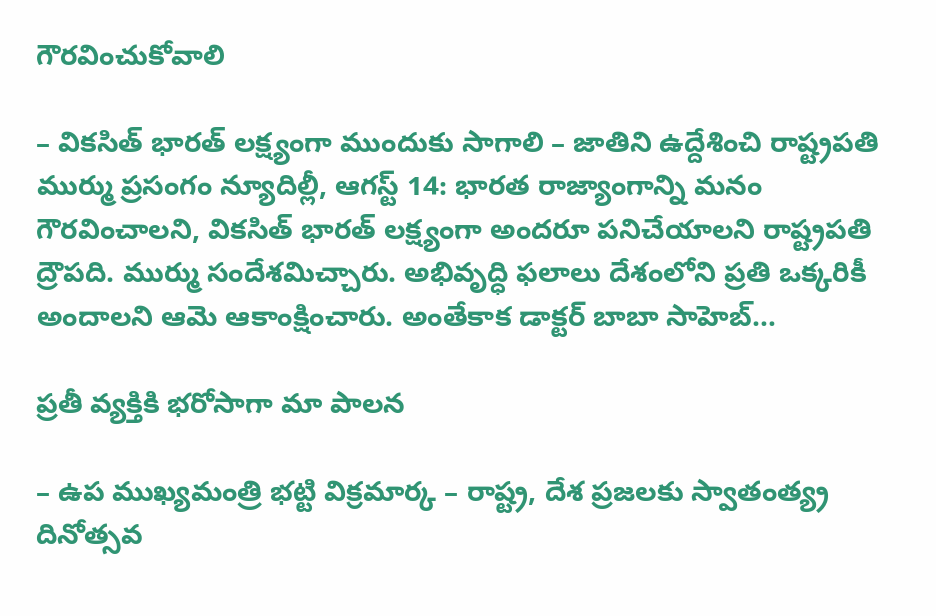గౌరవించుకోవాలి

– వికసిత్ భారత్ లక్ష్యంగా ముందుకు సాగాలి – జాతిని ఉద్దేశించి రాష్ట్రపతి ముర్ము ప్రసంగం న్యూదిల్లీ, ఆగస్ట్ 14: భారత రాజ్యాంగాన్ని మనం గౌరవించాలని, వికసిత్ భారత్ లక్ష్యంగా అందరూ పనిచేయాలని రాష్ట్రపతి ద్రౌపది. ముర్ము సందేశమిచ్చారు. అభివృద్ధి ఫలాలు దేశంలోని ప్రతి ఒక్కరికీ అందాలని ఆమె ఆకాంక్షించారు. అంతేకాక డాక్టర్ బాబా సాహెబ్…

ప్రతీ వ్యక్తికి భరోసాగా మా పాలన

– ఉప ముఖ్యమంత్రి భట్టి విక్రమార్క – రాష్ట్ర, దేశ ప్రజలకు స్వాతంత్య్ర దినోత్సవ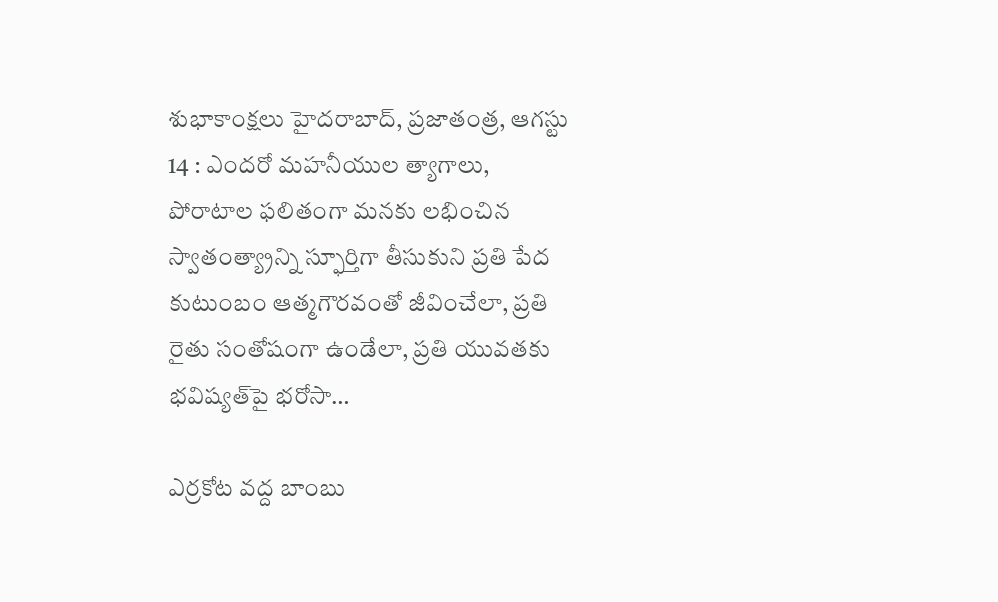శుభాకాంక్షలు హైదరాబాద్, ప్రజాతంత్ర, ఆగస్టు 14 : ఎందరో మహనీయుల త్యాగాలు, పోరాటాల ఫలితంగా మనకు లభించిన స్వాతంత్య్రాన్ని స్ఫూర్తిగా తీసుకుని ప్రతి పేద కుటుంబం ఆత్మగౌరవంతో జీవించేలా, ప్రతి రైతు సంతోషంగా ఉండేలా, ప్రతి యువతకు భవిష్యత్‌పై భరోసా…

ఎర్రకోట వద్ద బాంబు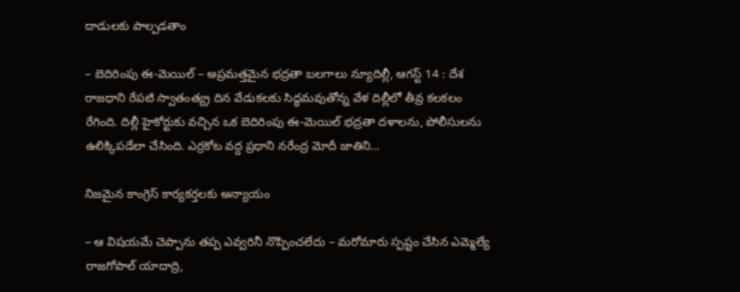దాడుల‌కు పాల్ప‌డ‌తాం

– బెదిరింపు ఈ-మెయిల్‌ – అప్రమత్తమైన భద్రతా బలగాలు న్యూదిల్లీ, ఆగస్ట్ 14 : దేశ రాజధాని రేపటి స్వాతంత్య్ర దిన వేడుకలకు సిద్ధమవుతోన్న వేళ దిల్లీలో తీవ్ర కలకలం రేగింది. దిల్లీ హైకోర్టుకు వచ్చిన ఒక బెదిరింపు ఈ-మెయిల్‌ ‌భద్రతా దళాలను, పోలీసులను ఉలిక్కిపడేలా చేసింది. ఎర్రకోట వద్ద ప్రధాని నరేంద్ర మోదీ జాతిని…

నిజమైన కాంగ్రెస్ కార్యకర్తలకు అన్యాయం

– ఆ విషయమే చెప్పాను తప్ప ఎవ్వరినీ నొప్పించలేదు – మరోమారు స్పష్టం చేసిన ఎమ్మెల్యే రాజగోపాల్ యాదాద్రి,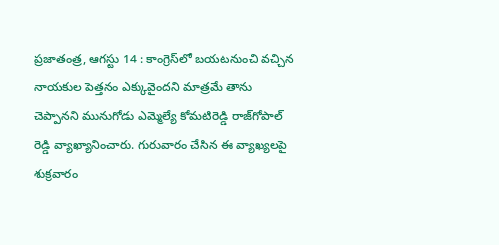ప్రజాతంత్ర, ఆగస్టు 14 : కాంగ్రెస్‌లో బయటనుంచి వచ్చిన నాయకుల పెత్తనం ఎక్కువైందని మాత్రమే తాను చెప్పానని మునుగోడు ఎమ్మెల్యే కోమటిరెడ్డి రాజ్‌గోపాల్ రెడ్డి వ్యాఖ్యానించారు. గురువారం చేసిన ఈ వ్యాఖ్యలపై శుక్ర‌వారం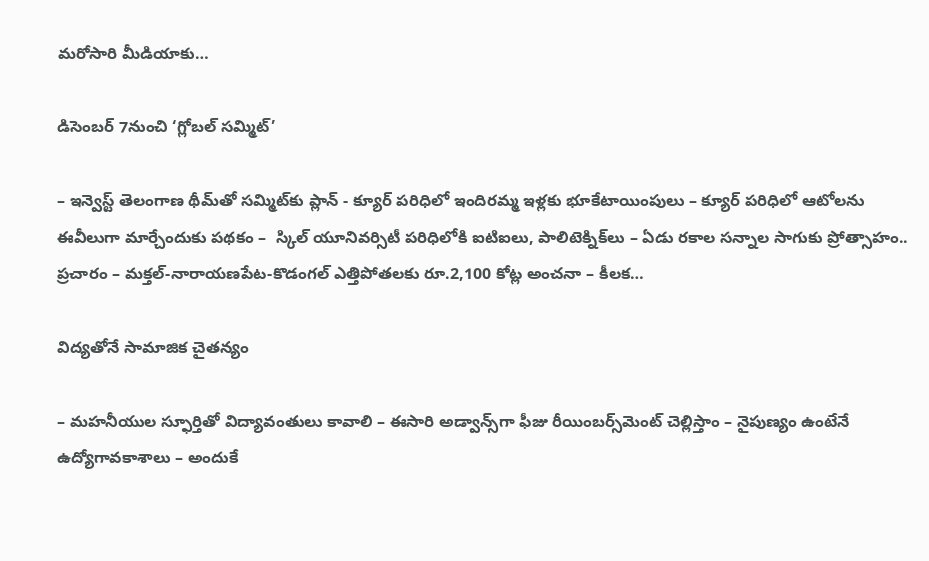మరోసారి మీడియాకు…

డిసెంబర్‌ 7నుంచి ‘గ్లోబల్‌ ‌సమ్మిట్‌’

– ఇన్వెస్ట్ ‌తెలంగాణ థీమ్‌తో సమ్మిట్‌కు ప్లాన్‌ - క్యూర్‌ ‌పరిధిలో ఇందిరమ్మ ఇళ్లకు భూకేటాయింపులు – క్యూర్‌ ‌పరిధిలో ఆటోలను ఈవీలుగా మార్చేందుకు పథకం –  స్కిల్‌ ‌యూనివర్సిటీ పరిధిలోకి ఐటిఐలు, పాలిటెక్నిక్‌లు – ఏడు రకాల సన్నాల సాగుకు ప్రోత్సాహం.. ప్రచారం – మక్తల్‌-నారాయణపేట-కొడంగల్‌ ఎత్తిపోతలకు రూ.2,100 కోట్ల అంచనా – కీలక…

విద్య‌తోనే సామాజిక‌ చైత‌న్యం

– మహనీయుల స్ఫూర్తితో విద్యావంతులు కావాలి – ఈసారి అడ్వాన్స్‌గా ఫీజు రీయింబర్స్‌మెంట్ చెల్లిస్తాం – నైపుణ్యం ఉంటేనే ఉద్యోగావ‌కాశాలు – అందుకే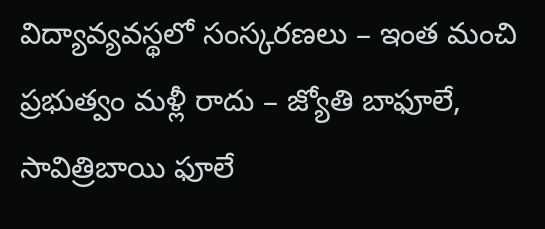విద్యావ్య‌వ‌స్థ‌లో సంస్క‌ర‌ణ‌లు – ఇంత మంచి ప్రభుత్వం మళ్లీ రాదు – జ్యోతి బాఫూలే, సావిత్రిబాయి ఫూలే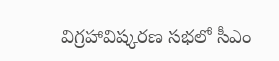విగ్రహావిష్కరణ సభలో సీఎం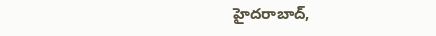హైదరాబాద్,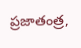ప్రజాతంత్ర,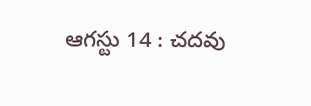ఆగస్టు 14 : చదవు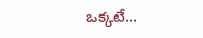ఒక్కటే…